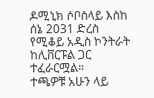ዶሚኒክ ሶቦስላይ እስከ ሰኔ 2031 ድረስ የሚቆይ አዲስ ኮንትራት ከሊቨርፑል ጋር ተፈራርሟል።
ተጫዎቹ አሁን ላይ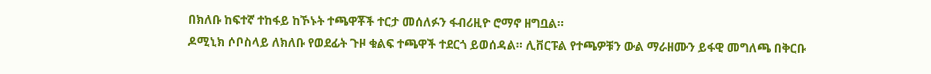በክለቡ ከፍተኛ ተከፋይ ከኾኑት ተጫዋቾች ተርታ መሰለፉን ፋብሪዚዮ ሮማኖ ዘግቧል።
ዶሚኒክ ሶቦስላይ ለክለቡ የወደፊት ጉዞ ቁልፍ ተጫዋች ተደርጎ ይወሰዳል። ሊቨርፑል የተጫዎቹን ውል ማራዘሙን ይፋዊ መግለጫ በቅርቡ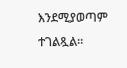እንደሚያወጣም ተገልጿል።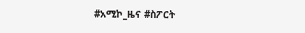#አሚኮ_ዜና #ስፖርት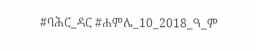#ባሕር_ዳር #ሐምሌ_10_2018_ዓ_ም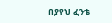በያየህ ፈንቴ